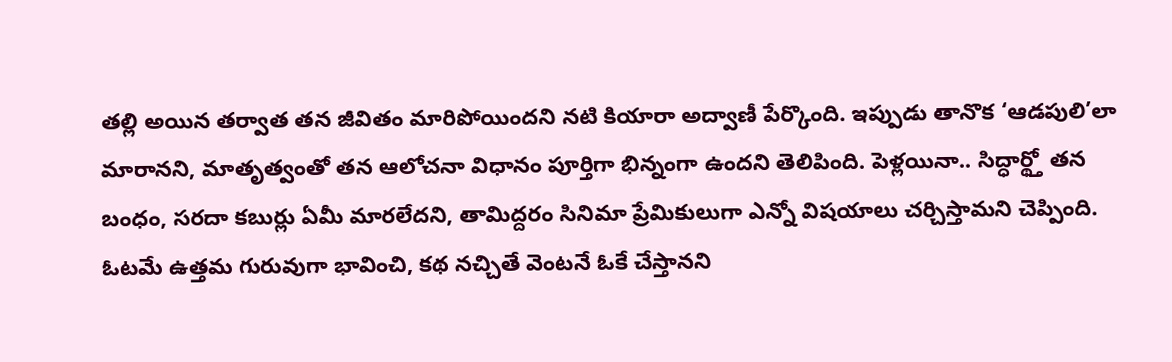తల్లి అయిన తర్వాత తన జీవితం మారిపోయిందని నటి కియారా అద్వాణీ పేర్కొంది. ఇప్పుడు తానొక ‘ఆడపులి’లా మారానని, మాతృత్వంతో తన ఆలోచనా విధానం పూర్తిగా భిన్నంగా ఉందని తెలిపింది. పెళ్లయినా.. సిద్ధార్థ్తో తన బంధం, సరదా కబుర్లు ఏమీ మారలేదని, తామిద్దరం సినిమా ప్రేమికులుగా ఎన్నో విషయాలు చర్చిస్తామని చెప్పింది. ఓటమే ఉత్తమ గురువుగా భావించి, కథ నచ్చితే వెంటనే ఓకే చేస్తానని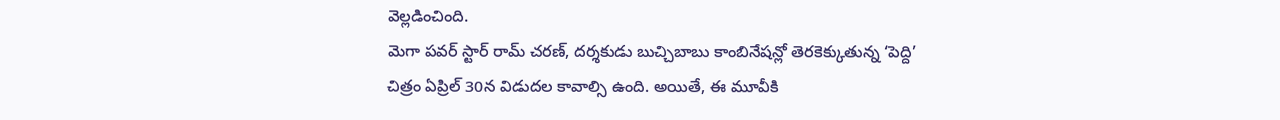వెల్లడించింది.
మెగా పవర్ స్టార్ రామ్ చరణ్, దర్శకుడు బుచ్చిబాబు కాంబినేషన్లో తెరకెక్కుతున్న ‘పెద్ది’ చిత్రం ఏప్రిల్ 30న విడుదల కావాల్సి ఉంది. అయితే, ఈ మూవీకి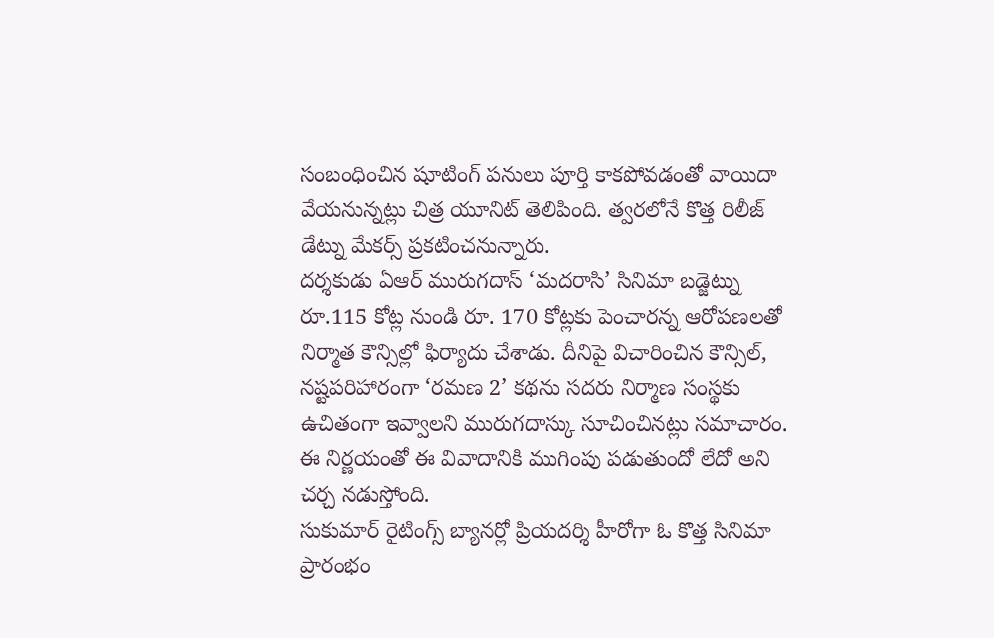సంబంధించిన షూటింగ్ పనులు పూర్తి కాకపోవడంతో వాయిదా వేయనున్నట్లు చిత్ర యూనిట్ తెలిపింది. త్వరలోనే కొత్త రిలీజ్ డేట్ను మేకర్స్ ప్రకటించనున్నారు.
దర్శకుడు ఏఆర్ మురుగదాస్ ‘మదరాసి’ సినిమా బడ్జెట్ను రూ.115 కోట్ల నుండి రూ. 170 కోట్లకు పెంచారన్న ఆరోపణలతో నిర్మాత కౌన్సిల్లో ఫిర్యాదు చేశాడు. దీనిపై విచారించిన కౌన్సిల్, నష్టపరిహారంగా ‘రమణ 2’ కథను సదరు నిర్మాణ సంస్థకు ఉచితంగా ఇవ్వాలని మురుగదాస్కు సూచించినట్లు సమాచారం. ఈ నిర్ణయంతో ఈ వివాదానికి ముగింపు పడుతుందో లేదో అని చర్చ నడుస్తోంది.
సుకుమార్ రైటింగ్స్ బ్యానర్లో ప్రియదర్శి హీరోగా ఓ కొత్త సినిమా ప్రారంభం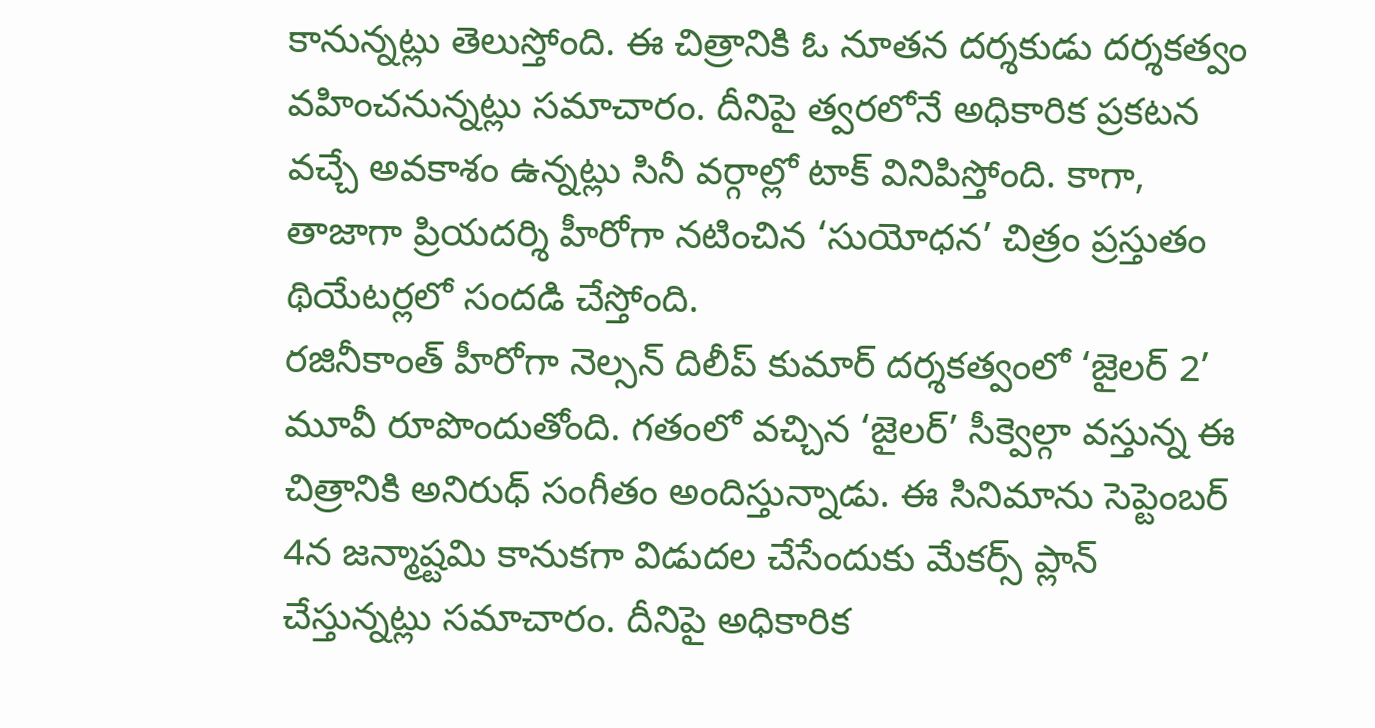కానున్నట్లు తెలుస్తోంది. ఈ చిత్రానికి ఓ నూతన దర్శకుడు దర్శకత్వం వహించనున్నట్లు సమాచారం. దీనిపై త్వరలోనే అధికారిక ప్రకటన వచ్చే అవకాశం ఉన్నట్లు సినీ వర్గాల్లో టాక్ వినిపిస్తోంది. కాగా, తాజాగా ప్రియదర్శి హీరోగా నటించిన ‘సుయోధన’ చిత్రం ప్రస్తుతం థియేటర్లలో సందడి చేస్తోంది.
రజినీకాంత్ హీరోగా నెల్సన్ దిలీప్ కుమార్ దర్శకత్వంలో ‘జైలర్ 2’ మూవీ రూపొందుతోంది. గతంలో వచ్చిన ‘జైలర్’ సీక్వెల్గా వస్తున్న ఈ చిత్రానికి అనిరుధ్ సంగీతం అందిస్తున్నాడు. ఈ సినిమాను సెప్టెంబర్ 4న జన్మాష్టమి కానుకగా విడుదల చేసేందుకు మేకర్స్ ప్లాన్ చేస్తున్నట్లు సమాచారం. దీనిపై అధికారిక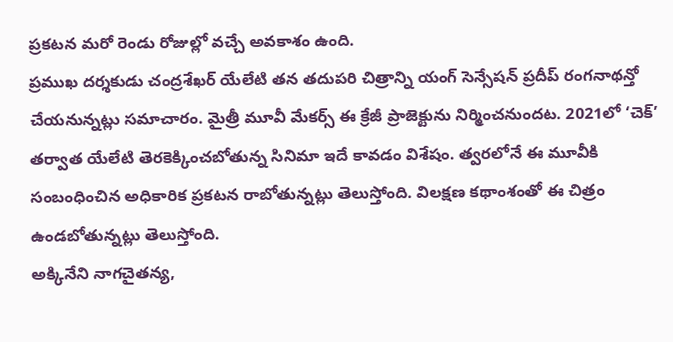ప్రకటన మరో రెండు రోజుల్లో వచ్చే అవకాశం ఉంది.
ప్రముఖ దర్శకుడు చంద్రశేఖర్ యేలేటి తన తదుపరి చిత్రాన్ని యంగ్ సెన్సేషన్ ప్రదీప్ రంగనాథన్తో చేయనున్నట్లు సమాచారం. మైత్రీ మూవీ మేకర్స్ ఈ క్రేజీ ప్రాజెక్టును నిర్మించనుందట. 2021లో ‘చెక్’ తర్వాత యేలేటి తెరకెక్కించబోతున్న సినిమా ఇదే కావడం విశేషం. త్వరలోనే ఈ మూవీకి సంబంధించిన అధికారిక ప్రకటన రాబోతున్నట్లు తెలుస్తోంది. విలక్షణ కథాంశంతో ఈ చిత్రం ఉండబోతున్నట్లు తెలుస్తోంది.
అక్కినేని నాగచైతన్య,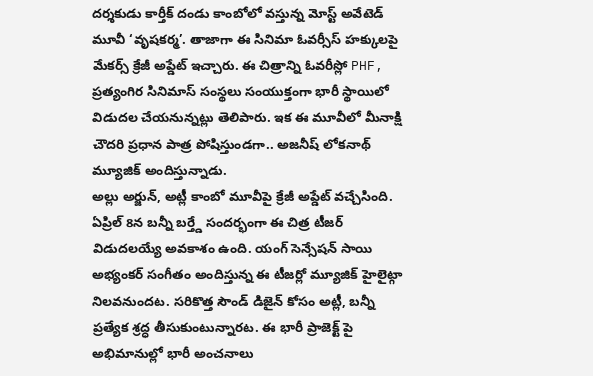దర్శకుడు కార్తీక్ దండు కాంబోలో వస్తున్న మోస్ట్ అవేటెడ్ మూవీ ‘వృషకర్మ’. తాజాగా ఈ సినిమా ఓవర్సీస్ హక్కులపై మేకర్స్ క్రేజీ అప్డేట్ ఇచ్చారు. ఈ చిత్రాన్ని ఓవరీస్లో PHF, ప్రత్యంగిర సినిమాస్ సంస్థలు సంయుక్తంగా భారీ స్థాయిలో విడుదల చేయనున్నట్లు తెలిపారు. ఇక ఈ మూవీలో మీనాక్షి చౌదరి ప్రధాన పాత్ర పోషిస్తుండగా.. అజనీష్ లోకనాథ్ మ్యూజిక్ అందిస్తున్నాడు.
అల్లు అర్జున్, అట్లీ కాంబో మూవీపై క్రేజీ అప్డేట్ వచ్చేసింది. ఏప్రిల్ 8న బన్నీ బర్త్డే సందర్భంగా ఈ చిత్ర టీజర్ విడుదలయ్యే అవకాశం ఉంది. యంగ్ సెన్సేషన్ సాయి అభ్యంకర్ సంగీతం అందిస్తున్న ఈ టీజర్లో మ్యూజిక్ హైలైట్గా నిలవనుందట. సరికొత్త సౌండ్ డిజైన్ కోసం అట్లీ, బన్నీ ప్రత్యేక శ్రద్ధ తీసుకుంటున్నారట. ఈ భారీ ప్రాజెక్ట్ పై అభిమానుల్లో భారీ అంచనాలు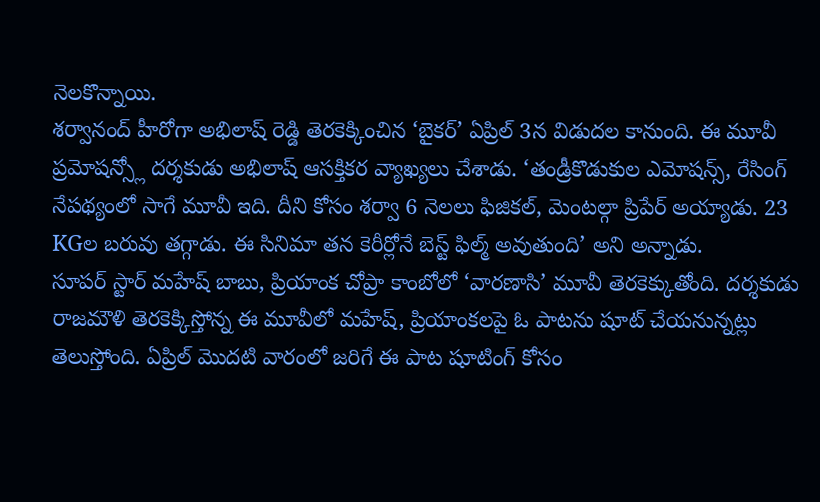నెలకొన్నాయి.
శర్వానంద్ హీరోగా అభిలాష్ రెడ్డి తెరకెక్కించిన ‘బైకర్’ ఏప్రిల్ 3న విడుదల కానుంది. ఈ మూవీ ప్రమోషన్స్లో దర్శకుడు అభిలాష్ ఆసక్తికర వ్యాఖ్యలు చేశాడు. ‘తండ్రీకొడుకుల ఎమోషన్స్, రేసింగ్ నేపథ్యంలో సాగే మూవీ ఇది. దీని కోసం శర్వా 6 నెలలు ఫిజికల్, మెంటల్గా ప్రిపేర్ అయ్యాడు. 23 KGల బరువు తగ్గాడు. ఈ సినిమా తన కెరీర్లోనే బెస్ట్ ఫిల్మ్ అవుతుంది’ అని అన్నాడు.
సూపర్ స్టార్ మహేష్ బాబు, ప్రియాంక చోప్రా కాంబోలో ‘వారణాసి’ మూవీ తెరకెక్కుతోంది. దర్శకుడు రాజమౌళి తెరకెక్కిస్తోన్న ఈ మూవీలో మహేష్, ప్రియాంకలపై ఓ పాటను షూట్ చేయనున్నట్లు తెలుస్తోంది. ఏప్రిల్ మొదటి వారంలో జరిగే ఈ పాట షూటింగ్ కోసం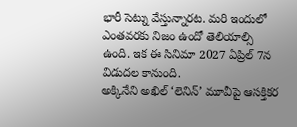భారీ సెట్ను వేస్తున్నారట. మరి ఇందులో ఎంతవరకు నిజం ఉందో తెలియాల్సి ఉంది. ఇక ఈ సినిమా 2027 ఏప్రిల్ 7న విడుదల కానుంది.
అక్కినేని అఖిల్ ‘లెనిన్’ మూవీపై ఆసక్తికర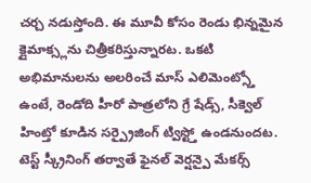చర్చ నడుస్తోంది. ఈ మూవీ కోసం రెండు భిన్నమైన క్లైమాక్స్లను చిత్రీకరిస్తున్నారట. ఒకటి అభిమానులను అలరించే మాస్ ఎలిమెంట్స్తో ఉంటే, రెండోది హీరో పాత్రలోని గ్రే షేడ్స్, సీక్వెల్ హింట్తో కూడిన సర్ప్రైజింగ్ ట్విస్ట్తో ఉండనుందట. టెస్ట్ స్క్రీనింగ్ తర్వాతే ఫైనల్ వెర్షన్పై మేకర్స్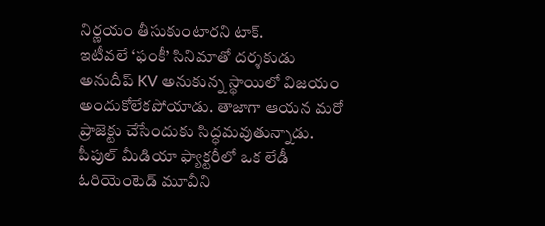నిర్ణయం తీసుకుంటారని టాక్.
ఇటీవలే ‘ఫంకీ’ సినిమాతో దర్శకుడు అనుదీప్ KV అనుకున్న స్థాయిలో విజయం అందుకోలేకపోయాడు. తాజాగా ఆయన మరో ప్రాజెక్టు చేసేందుకు సిద్ధమవుతున్నాడు. పీపుల్ మీడియా ఫ్యాక్టరీలో ఒక లేడీ ఓరియెంటెడ్ మూవీని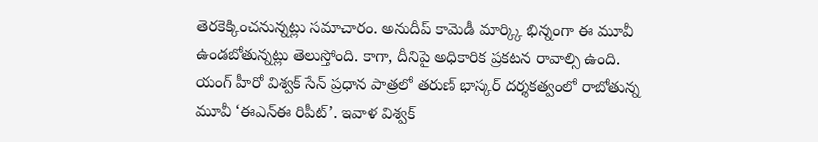తెరకెక్కించనున్నట్లు సమాచారం. అనుదీప్ కామెడీ మార్క్కి భిన్నంగా ఈ మూవీ ఉండబోతున్నట్లు తెలుస్తోంది. కాగా, దీనిపై అధికారిక ప్రకటన రావాల్సి ఉంది.
యంగ్ హీరో విశ్వక్ సేన్ ప్రధాన పాత్రలో తరుణ్ భాస్కర్ దర్శకత్వంలో రాబోతున్న మూవీ ‘ఈఎన్ఈ రిపీట్’. ఇవాళ విశ్వక్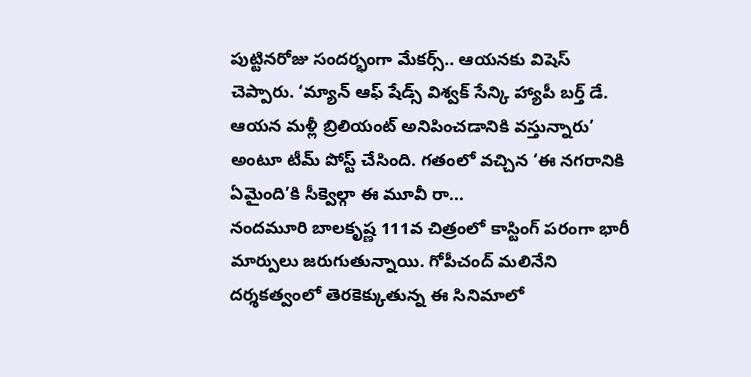పుట్టినరోజు సందర్భంగా మేకర్స్.. ఆయనకు విషెస్ చెప్పారు. ‘మ్యాన్ ఆఫ్ షేడ్స్ విశ్వక్ సేన్కి హ్యాపీ బర్త్ డే. ఆయన మళ్లీ బ్రిలియంట్ అనిపించడానికి వస్తున్నారు’ అంటూ టీమ్ పోస్ట్ చేసింది. గతంలో వచ్చిన ‘ఈ నగరానికి ఏమైంది’కి సీక్వెల్గా ఈ మూవీ రా...
నందమూరి బాలకృష్ణ 111వ చిత్రంలో కాస్టింగ్ పరంగా భారీ మార్పులు జరుగుతున్నాయి. గోపీచంద్ మలినేని దర్శకత్వంలో తెరకెక్కుతున్న ఈ సినిమాలో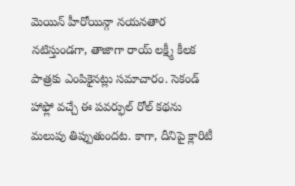మెయిన్ హీరోయిన్గా నయనతార నటిస్తుండగా, తాజాగా రాయ్ లక్ష్మీ కీలక పాత్రకు ఎంపికైనట్లు సమాచారం. సెకండ్ హాఫ్లో వచ్చే ఈ పవర్ఫుల్ రోల్ కథను మలుపు తిప్పుతుందట. కాగా, దీనిపై క్లారిటీ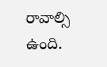రావాల్సి ఉంది.